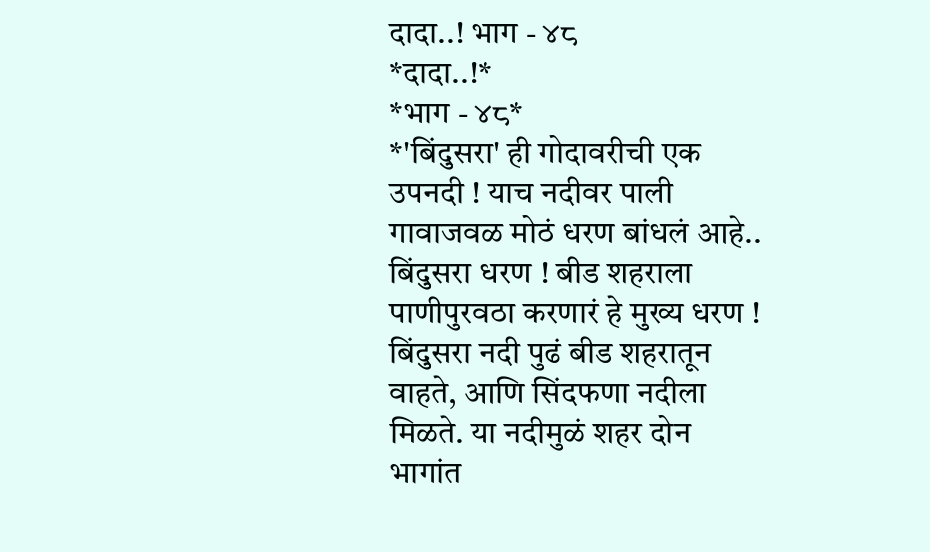दादा..! भाग - ४८
*दादा..!*
*भाग - ४८*
*'बिंदुसरा' ही गोदावरीची एक उपनदी ! याच नदीवर पाली गावाजवळ मोठं धरण बांधलं आहे.. बिंदुसरा धरण ! बीड शहराला पाणीपुरवठा करणारं हे मुख्य धरण ! बिंदुसरा नदी पुढं बीड शहरातून वाहते, आणि सिंदफणा नदीला मिळते. या नदीमुळं शहर दोन भागांत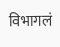विभागलं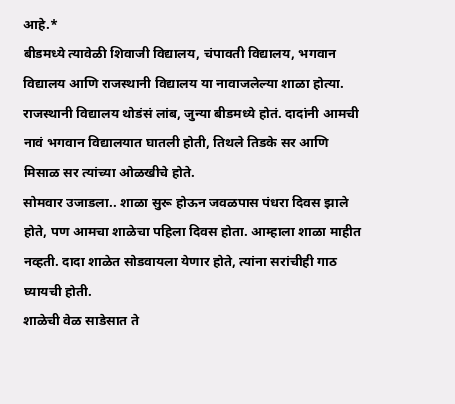आहे.*
बीडमध्ये त्यावेळी शिवाजी विद्यालय, चंपावती विद्यालय, भगवान विद्यालय आणि राजस्थानी विद्यालय या नावाजलेल्या शाळा होत्या. राजस्थानी विद्यालय थोडंसं लांब, जुन्या बीडमध्ये होतं. दादांनी आमची नावं भगवान विद्यालयात घातली होती, तिथले तिडके सर आणि मिसाळ सर त्यांच्या ओळखीचे होते.
सोमवार उजाडला.. शाळा सुरू होऊन जवळपास पंधरा दिवस झाले होते, पण आमचा शाळेचा पहिला दिवस होता. आम्हाला शाळा माहीत नव्हती. दादा शाळेत सोडवायला येणार होते, त्यांना सरांचीही गाठ घ्यायची होती.
शाळेची वेळ साडेसात ते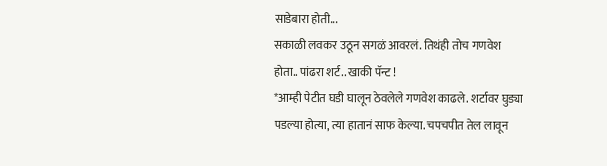साडेबारा होती...
सकाळी लवकर उठून सगळं आवरलं. तिथंही तोच गणवेश होता.. पांढरा शर्ट.. खाकी पॅन्ट !
*आम्ही पेटीत घडी घालून ठेवलेले गणवेश काढले. शर्टावर घुड्या पडल्या होत्या, त्या हातानं साफ केल्या. चपचपीत तेल लावून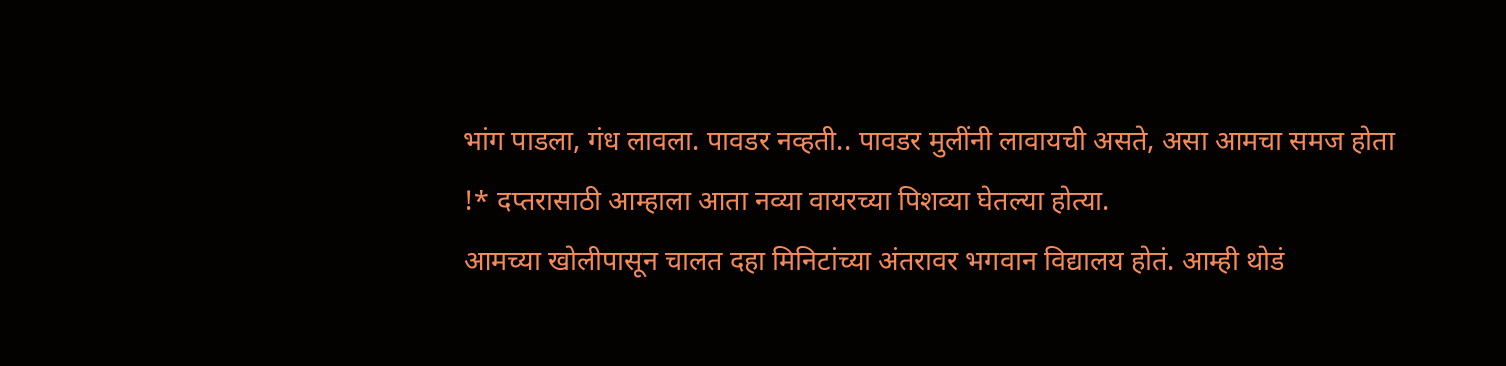भांग पाडला, गंध लावला. पावडर नव्हती.. पावडर मुलींनी लावायची असते, असा आमचा समज होता !* दप्तरासाठी आम्हाला आता नव्या वायरच्या पिशव्या घेतल्या होत्या.
आमच्या खोलीपासून चालत दहा मिनिटांच्या अंतरावर भगवान विद्यालय होतं. आम्ही थोडं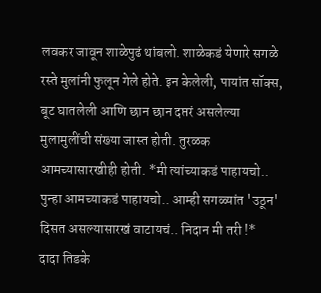लवकर जावून शाळेपुढं थांबलो. शाळेकडं येणारे सगळे रस्ते मुलांनी फुलून गेले होते. इन केलेली, पायांत सॉक्स, बूट घातलेली आणि छान छान दप्तरं असलेल्या मुलामुलींची संख्या जास्त होती. तुरळक आमच्यासारखीही होती. *मी त्यांच्याकडं पाहायचो.. पुन्हा आमच्याकडं पाहायचो.. आम्ही सगळ्यांत 'उठून' दिसत असल्यासारखं वाटायचं.. निदान मी तरी !*
दादा तिडके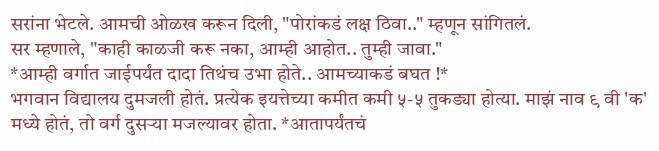सरांना भेटले. आमची ओळख करून दिली, "पोरांकडं लक्ष ठिवा.." म्हणून सांगितलं.
सर म्हणाले, "काही काळजी करू नका, आम्ही आहोत.. तुम्ही जावा."
*आम्ही वर्गात जाईपर्यंत दादा तिथंच उभा होते.. आमच्याकडं बघत !*
भगवान विद्यालय दुमजली होतं. प्रत्येक इयत्तेच्या कमीत कमी ५-५ तुकड्या होत्या. माझं नाव ९ वी 'क' मध्ये होतं, तो वर्ग दुसऱ्या मजल्यावर होता. *आतापर्यंतचं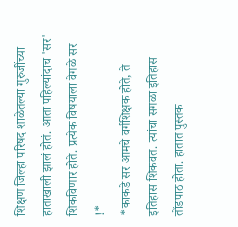शिक्षण जिल्हा परिषद शाळेतल्या गुरुजींच्या हाताखाली झालं होतं. आता पहिल्यांदाच 'सर' शिकविणार होते. प्रत्येक विषयाला वेगळे सर !*
*काकडे सर आमचे वर्गशिक्षक होते, ते इतिहास शिकवत. त्यांचा सगळा इतिहास तोंडपाठ होता. हातात पुस्तक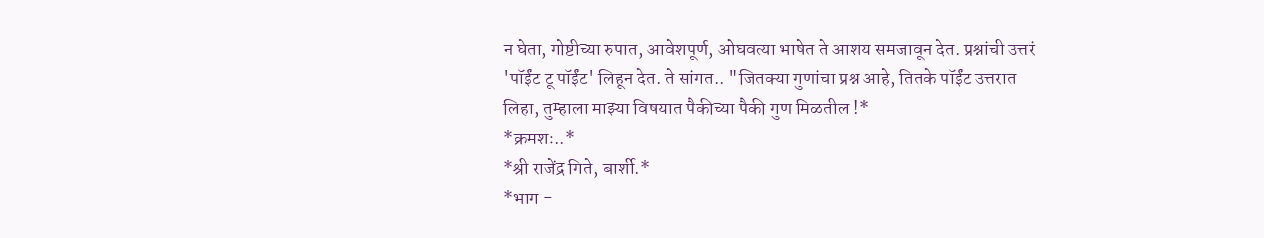न घेता, गोष्टीच्या रुपात, आवेशपूर्ण, ओघवत्या भाषेत ते आशय समजावून देत. प्रश्नांची उत्तरं 'पॉईंट टू पॉईंट' लिहून देत. ते सांगत.. "जितक्या गुणांचा प्रश्न आहे, तितके पॉईंट उत्तरात लिहा, तुम्हाला माझ्या विषयात पैकीच्या पैकी गुण मिळतील !*
*क्रमशः..*
*श्री राजेंद्र गिते, बार्शी.*
*भाग -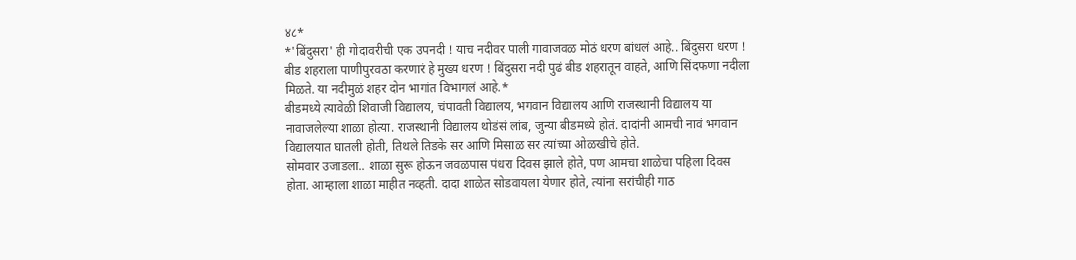४८*
*'बिंदुसरा' ही गोदावरीची एक उपनदी ! याच नदीवर पाली गावाजवळ मोठं धरण बांधलं आहे.. बिंदुसरा धरण ! बीड शहराला पाणीपुरवठा करणारं हे मुख्य धरण ! बिंदुसरा नदी पुढं बीड शहरातून वाहते, आणि सिंदफणा नदीला मिळते. या नदीमुळं शहर दोन भागांत विभागलं आहे.*
बीडमध्ये त्यावेळी शिवाजी विद्यालय, चंपावती विद्यालय, भगवान विद्यालय आणि राजस्थानी विद्यालय या नावाजलेल्या शाळा होत्या. राजस्थानी विद्यालय थोडंसं लांब, जुन्या बीडमध्ये होतं. दादांनी आमची नावं भगवान विद्यालयात घातली होती, तिथले तिडके सर आणि मिसाळ सर त्यांच्या ओळखीचे होते.
सोमवार उजाडला.. शाळा सुरू होऊन जवळपास पंधरा दिवस झाले होते, पण आमचा शाळेचा पहिला दिवस होता. आम्हाला शाळा माहीत नव्हती. दादा शाळेत सोडवायला येणार होते, त्यांना सरांचीही गाठ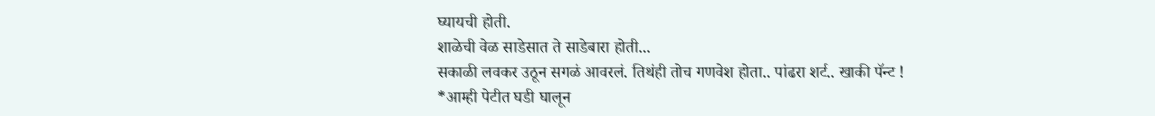घ्यायची होती.
शाळेची वेळ साडेसात ते साडेबारा होती...
सकाळी लवकर उठून सगळं आवरलं. तिथंही तोच गणवेश होता.. पांढरा शर्ट.. खाकी पॅन्ट !
*आम्ही पेटीत घडी घालून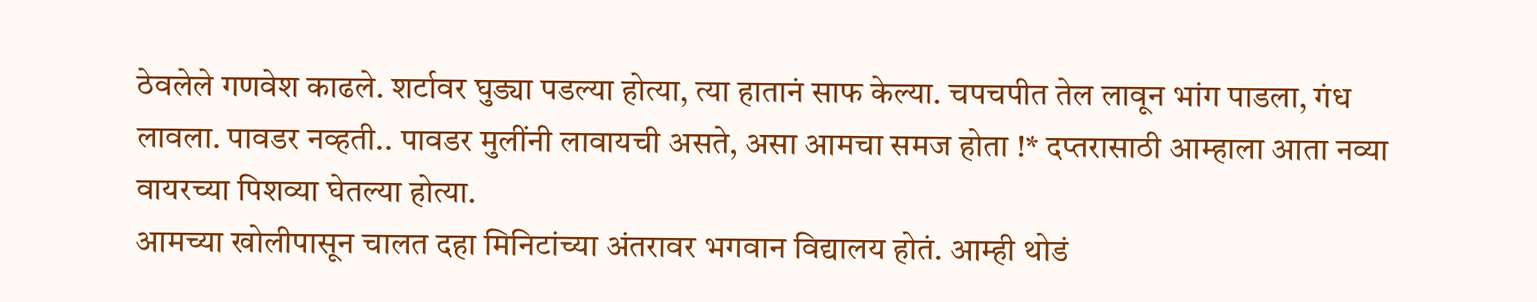ठेवलेले गणवेश काढले. शर्टावर घुड्या पडल्या होत्या, त्या हातानं साफ केल्या. चपचपीत तेल लावून भांग पाडला, गंध लावला. पावडर नव्हती.. पावडर मुलींनी लावायची असते, असा आमचा समज होता !* दप्तरासाठी आम्हाला आता नव्या वायरच्या पिशव्या घेतल्या होत्या.
आमच्या खोलीपासून चालत दहा मिनिटांच्या अंतरावर भगवान विद्यालय होतं. आम्ही थोडं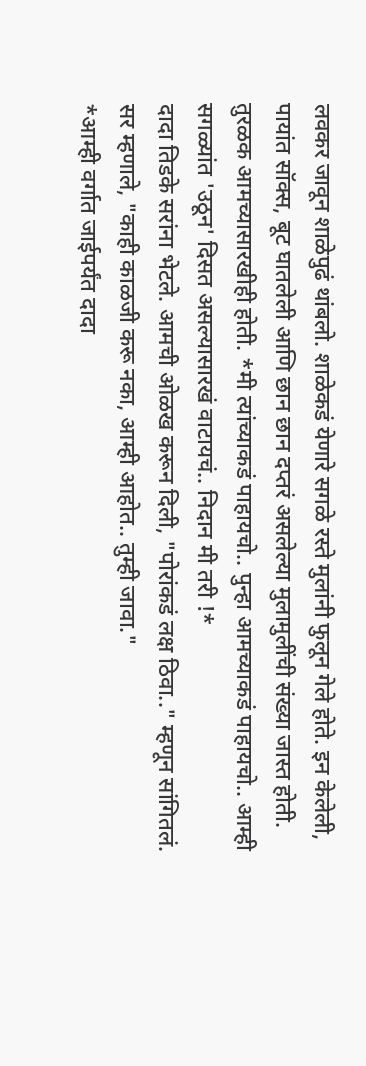लवकर जावून शाळेपुढं थांबलो. शाळेकडं येणारे सगळे रस्ते मुलांनी फुलून गेले होते. इन केलेली, पायांत सॉक्स, बूट घातलेली आणि छान छान दप्तरं असलेल्या मुलामुलींची संख्या जास्त होती. तुरळक आमच्यासारखीही होती. *मी त्यांच्याकडं पाहायचो.. पुन्हा आमच्याकडं पाहायचो.. आम्ही सगळ्यांत 'उठून' दिसत असल्यासारखं वाटायचं.. निदान मी तरी !*
दादा तिडके सरांना भेटले. आमची ओळख करून दिली, "पोरांकडं लक्ष ठिवा.." म्हणून सांगितलं.
सर म्हणाले, "काही काळजी करू नका, आम्ही आहोत.. तुम्ही जावा."
*आम्ही वर्गात जाईपर्यंत दादा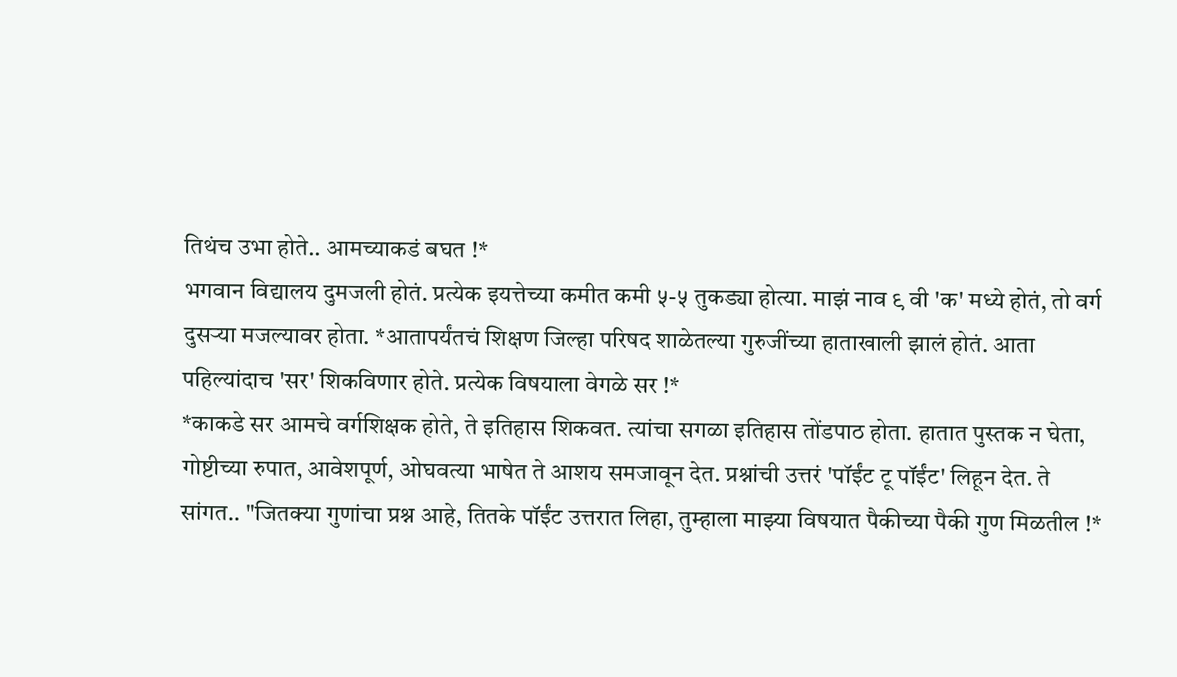तिथंच उभा होते.. आमच्याकडं बघत !*
भगवान विद्यालय दुमजली होतं. प्रत्येक इयत्तेच्या कमीत कमी ५-५ तुकड्या होत्या. माझं नाव ९ वी 'क' मध्ये होतं, तो वर्ग दुसऱ्या मजल्यावर होता. *आतापर्यंतचं शिक्षण जिल्हा परिषद शाळेतल्या गुरुजींच्या हाताखाली झालं होतं. आता पहिल्यांदाच 'सर' शिकविणार होते. प्रत्येक विषयाला वेगळे सर !*
*काकडे सर आमचे वर्गशिक्षक होते, ते इतिहास शिकवत. त्यांचा सगळा इतिहास तोंडपाठ होता. हातात पुस्तक न घेता, गोष्टीच्या रुपात, आवेशपूर्ण, ओघवत्या भाषेत ते आशय समजावून देत. प्रश्नांची उत्तरं 'पॉईंट टू पॉईंट' लिहून देत. ते सांगत.. "जितक्या गुणांचा प्रश्न आहे, तितके पॉईंट उत्तरात लिहा, तुम्हाला माझ्या विषयात पैकीच्या पैकी गुण मिळतील !*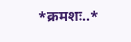*क्रमशः..*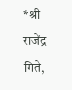*श्री राजेंद्र गिते,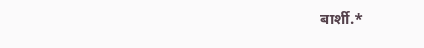बार्शी.*